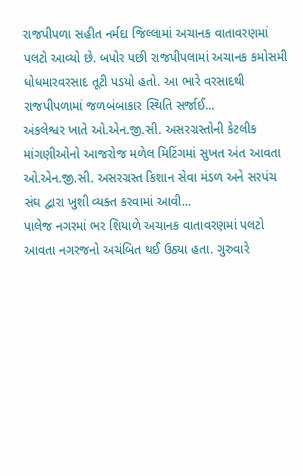રાજપીપળા સહીત નર્મદા જિલ્લામાં અચાનક વાતાવરણમાં પલટો આવ્યો છે. બપોર પછી રાજપીપલામાં અચાનક કમોસમી ધોધમારવરસાદ તૂટી પડયો હતો. આ ભારે વરસાદથી રાજપીપળામાં જળબંબાકાર સ્થિતિ સર્જાઈ...
અંકલેશ્વર ખાતે ઓ.એન.જી.સી. અસરગ્રસ્તોની કેટલીક માંગણીઓનો આજરોજ મળેલ મિટિંગમાં સુખત અંત આવતા ઓ.એન.જી.સી. અસરગ્રસ્ત કિશાન સેવા મંડળ અને સરપંચ સંઘ દ્વારા ખુશી વ્યક્ત કરવામાં આવી...
પાલેજ નગરમાં ભર શિયાળે અચાનક વાતાવરણમાં પલટો આવતા નગરજનો અચંબિત થઈ ઉઠ્યા હતા. ગુરુવારે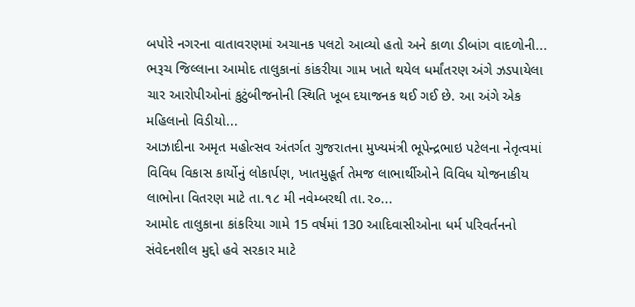બપોરે નગરના વાતાવરણમાં અચાનક પલટો આવ્યો હતો અને કાળા ડીબાંગ વાદળોની...
ભરૂચ જિલ્લાના આમોદ તાલુકાનાં કાંકરીયા ગામ ખાતે થયેલ ધર્માંતરણ અંગે ઝડપાયેલા ચાર આરોપીઓનાં કુટુંબીજનોની સ્થિતિ ખૂબ દયાજનક થઈ ગઈ છે. આ અંગે એક મહિલાનો વિડીયો...
આઝાદીના અમૃત મહોત્સવ અંતર્ગત ગુજરાતના મુખ્યમંત્રી ભૂપેન્દ્રભાઇ પટેલના નેતૃત્વમાં વિવિધ વિકાસ કાર્યોનું લોકાર્પણ, ખાતમુહૂર્ત તેમજ લાભાર્થીઓને વિવિધ યોજનાકીય લાભોના વિતરણ માટે તા.૧૮ મી નવેમ્બરથી તા.૨૦...
આમોદ તાલુકાના કાંકરિયા ગામે 15 વર્ષમાં 130 આદિવાસીઓના ધર્મ પરિવર્તનનો સંવેદનશીલ મુદ્દો હવે સરકાર માટે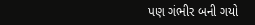પણ ગંભીર બની ગયો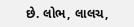છે. લોભ, લાલચ,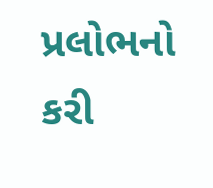પ્રલોભનો કરી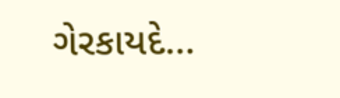ગેરકાયદે...